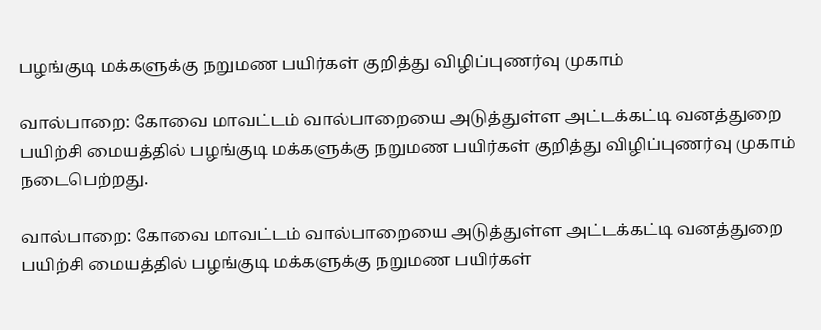பழங்குடி மக்களுக்கு நறுமண பயிர்கள் குறித்து விழிப்புணர்வு முகாம்

வால்பாறை: கோவை மாவட்டம் வால்பாறையை அடுத்துள்ள அட்டக்கட்டி வனத்துறை பயிற்சி மையத்தில் பழங்குடி மக்களுக்கு நறுமண பயிர்கள் குறித்து விழிப்புணர்வு முகாம் நடைபெற்றது.

வால்பாறை: கோவை மாவட்டம் வால்பாறையை அடுத்துள்ள அட்டக்கட்டி வனத்துறை பயிற்சி மையத்தில் பழங்குடி மக்களுக்கு நறுமண பயிர்கள்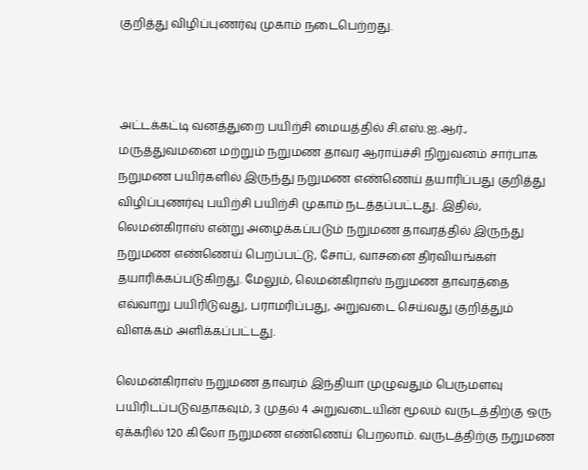குறித்து விழிப்புணர்வு முகாம் நடைபெற்றது.



அட்டக்கட்டி வனத்துறை பயிற்சி மையத்தில் சி.எஸ்.ஐ.ஆர்., மருத்துவமனை மற்றும் நறுமண தாவர ஆராய்ச்சி நிறுவனம் சார்பாக நறுமண பயிர்களில் இருந்து நறுமண எண்ணெய் தயாரிப்பது குறித்து விழிப்புணர்வு பயிற்சி பயிற்சி முகாம் நடத்தப்பட்டது. இதில், லெமன்கிராஸ் என்று அழைக்கப்படும் நறுமண தாவரத்தில் இருந்து நறுமண எண்ணெய் பெறப்பட்டு, சோப், வாசனை திரவியங்கள் தயாரிக்கப்படுகிறது. மேலும், லெமன்கிராஸ் நறுமண தாவரத்தை எவ்வாறு பயிரிடுவது, பராமரிப்பது, அறுவடை செய்வது குறித்தும் விளக்கம் அளிக்கப்பட்டது.

லெமன்கிராஸ் நறுமண தாவரம் இந்தியா முழுவதும் பெருமளவு பயிரிடப்படுவதாகவும், 3 முதல் 4 அறுவடையின் மூலம் வருடத்திற்கு ஒரு ஏக்கரில் 120 கிலோ நறுமண எண்ணெய் பெறலாம். வருடத்திற்கு நறுமண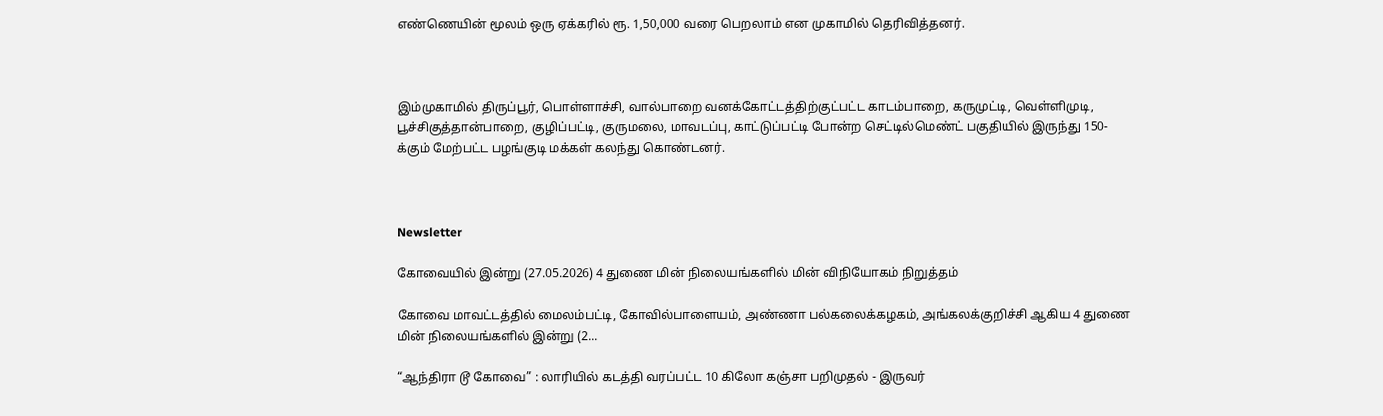எண்ணெயின் மூலம் ஒரு ஏக்கரில் ரூ. 1,50,000 வரை பெறலாம் என முகாமில் தெரிவித்தனர்.



இம்முகாமில் திருப்பூர், பொள்ளாச்சி, வால்பாறை வனக்கோட்டத்திற்குட்பட்ட காடம்பாறை, கருமுட்டி, வெள்ளிமுடி, பூச்சிகுத்தான்பாறை, குழிப்பட்டி, குருமலை, மாவடப்பு, காட்டுப்பட்டி போன்ற செட்டில்மெண்ட் பகுதியில் இருந்து 150-க்கும் மேற்பட்ட பழங்குடி மக்கள் கலந்து கொண்டனர்.



Newsletter

கோவையில் இன்று (27.05.2026) 4 துணை மின் நிலையங்களில் மின் விநியோகம் நிறுத்தம்

கோவை மாவட்டத்தில் மைலம்பட்டி, கோவில்பாளையம், அண்ணா பல்கலைக்கழகம், அங்கலக்குறிச்சி ஆகிய 4 துணை மின் நிலையங்களில் இன்று (2...

“ஆந்திரா டூ கோவை” : லாரியில் கடத்தி வரப்பட்ட 10 கிலோ கஞ்சா பறிமுதல் - இருவர்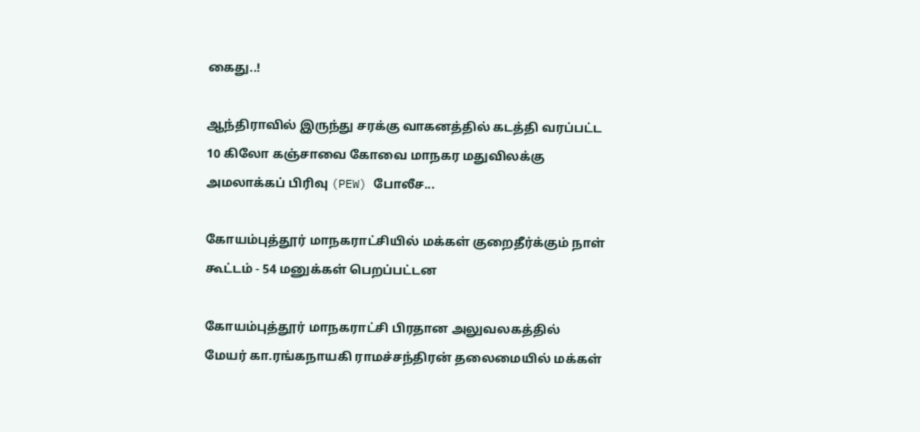கைது..!

ஆந்திராவில் இருந்து சரக்கு வாகனத்தில் கடத்தி வரப்பட்ட 10 கிலோ கஞ்சாவை கோவை மாநகர மதுவிலக்கு அமலாக்கப் பிரிவு (PEW) போலீச...

கோயம்புத்தூர் மாநகராட்சியில் மக்கள் குறைதீர்க்கும் நாள் கூட்டம் - 54 மனுக்கள் பெறப்பட்டன

கோயம்புத்தூர் மாநகராட்சி பிரதான அலுவலகத்தில் மேயர் கா.ரங்கநாயகி ராமச்சந்திரன் தலைமையில் மக்கள்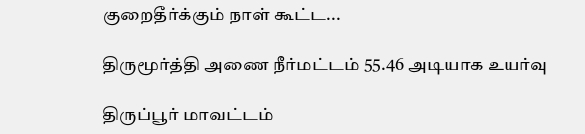குறைதீர்க்கும் நாள் கூட்ட...

திருமூர்த்தி அணை நீர்மட்டம் 55.46 அடியாக உயர்வு

திருப்பூர் மாவட்டம்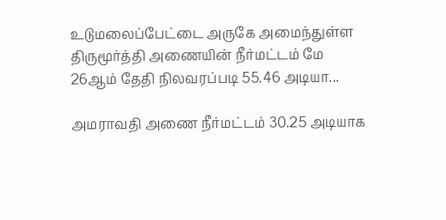உடுமலைப்பேட்டை அருகே அமைந்துள்ள திருமூர்த்தி அணையின் நீர்மட்டம் மே 26ஆம் தேதி நிலவரப்படி 55.46 அடியா...

அமராவதி அணை நீர்மட்டம் 30.25 அடியாக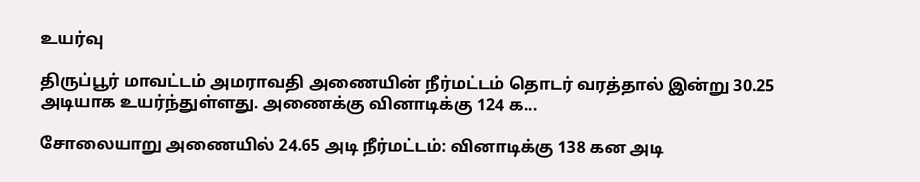உயர்வு

திருப்பூர் மாவட்டம் அமராவதி அணையின் நீர்மட்டம் தொடர் வரத்தால் இன்று 30.25 அடியாக உயர்ந்துள்ளது. அணைக்கு வினாடிக்கு 124 க...

சோலையாறு அணையில் 24.65 அடி நீர்மட்டம்: வினாடிக்கு 138 கன அடி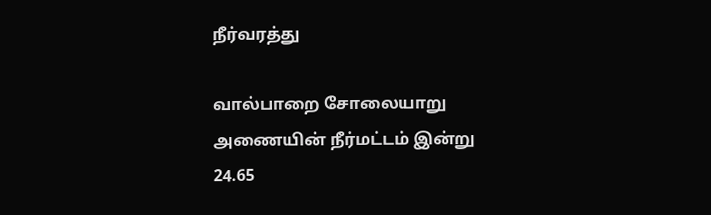நீர்வரத்து

வால்பாறை சோலையாறு அணையின் நீர்மட்டம் இன்று 24.65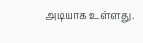அடியாக உள்ளது.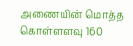அணையின் மொத்த கொள்ளளவு 160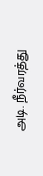அடி. நீர்வரத்து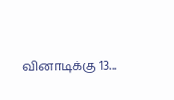வினாடிக்கு 13...